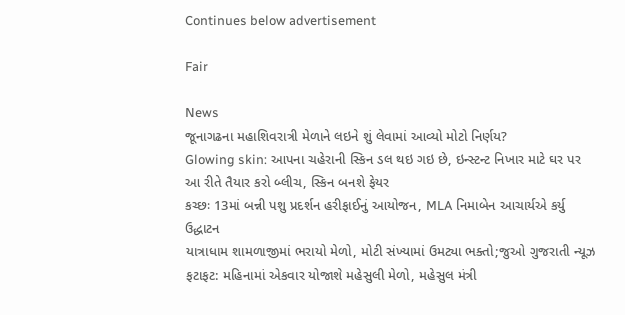Continues below advertisement

Fair

News
જૂનાગઢના મહાશિવરાત્રી મેળાને લઇને શું લેવામાં આવ્યો મોટો નિર્ણય?
Glowing skin: આપના ચહેરાની સ્કિન ડલ થઇ ગઇ છે, ઇન્સ્ટન્ટ નિખાર માટે ઘર પર આ રીતે તૈયાર કરો બ્લીચ, સ્કિન બનશે ફેયર
કચ્છઃ 13માં બન્ની પશુ પ્રદર્શન હરીફાઈનું આયોજન, MLA નિમાબેન આચાર્યએ કર્યુ ઉદ્ધાટન
યાત્રાધામ શામળાજીમાં ભરાયો મેળો, મોટી સંખ્યામાં ઉમટ્યા ભક્તો;જુઓ ગુજરાતી ન્યૂઝ
ફટાફટ: મહિનામાં એકવાર યોજાશે મહેસુલી મેળો, મહેસુલ મંત્રી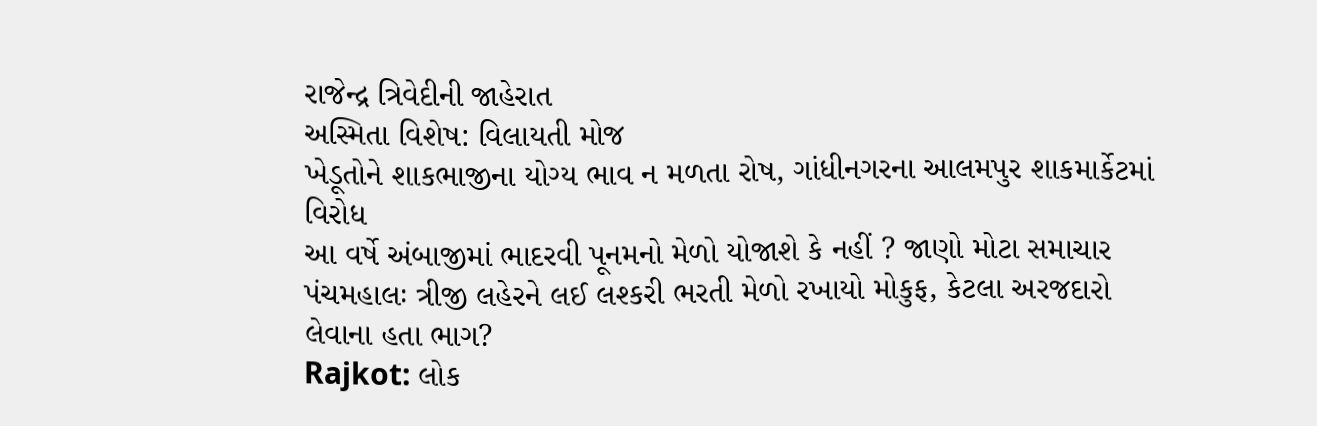રાજેન્દ્ર ત્રિવેદીની જાહેરાત
અસ્મિતા વિશેષ: વિલાયતી મોજ
ખેડૂતોને શાકભાજીના યોગ્ય ભાવ ન મળતા રોષ, ગાંધીનગરના આલમપુર શાકમાર્કેટમાં વિરોધ
આ વર્ષે અંબાજીમાં ભાદરવી પૂનમનો મેળો યોજાશે કે નહીં ? જાણો મોટા સમાચાર
પંચમહાલઃ ત્રીજી લહેરને લઈ લશ્કરી ભરતી મેળો રખાયો મોકુફ, કેટલા અરજદારો લેવાના હતા ભાગ?
Rajkot: લોક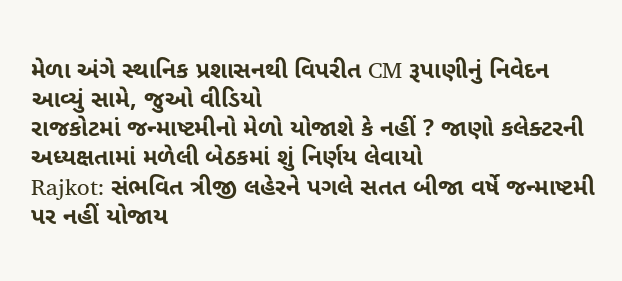મેળા અંગે સ્થાનિક પ્રશાસનથી વિપરીત CM રૂપાણીનું નિવેદન આવ્યું સામે, જુઓ વીડિયો
રાજકોટમાં જન્માષ્ટમીનો મેળો યોજાશે કે નહીં ? જાણો કલેક્ટરની અધ્યક્ષતામાં મળેલી બેઠકમાં શું નિર્ણય લેવાયો
Rajkot: સંભવિત ત્રીજી લહેરને પગલે સતત બીજા વર્ષે જન્માષ્ટમી પર નહીં યોજાય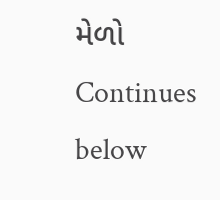મેળો
Continues below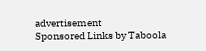advertisement
Sponsored Links by Taboola